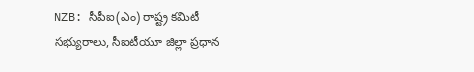NZB: సీపీఐ(ఎం) రాష్ట్ర కమిటీ సభ్యురాలు, సీఐటీయూ జిల్లా ప్రధాన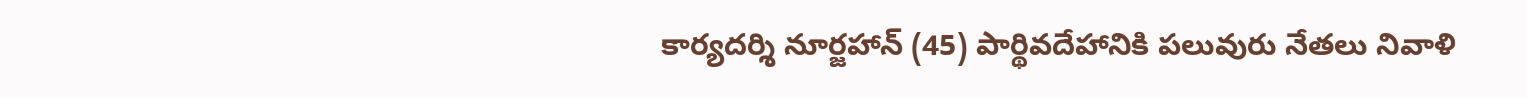కార్యదర్శి నూర్జహాన్ (45) పార్థివదేహానికి పలువురు నేతలు నివాళి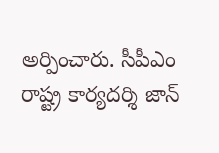అర్పించారు. సీపీఎం రాష్ట్ర కార్యదర్శి జాన్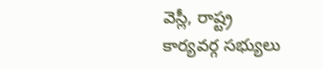వెస్లీ, రాష్ట్ర కార్యవర్గ సభ్యులు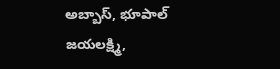అబ్బాస్, భూపాల్ జయలక్ష్మి,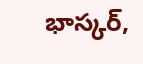భాస్కర్,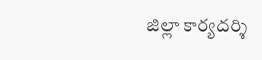జిల్లా కార్యదర్శి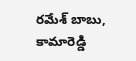రమేశ్ బాబు, కామారెడ్డి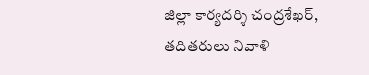జిల్లా కార్యదర్శి చంద్రశేఖర్, తదితరులు నివాళి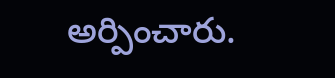అర్పించారు.